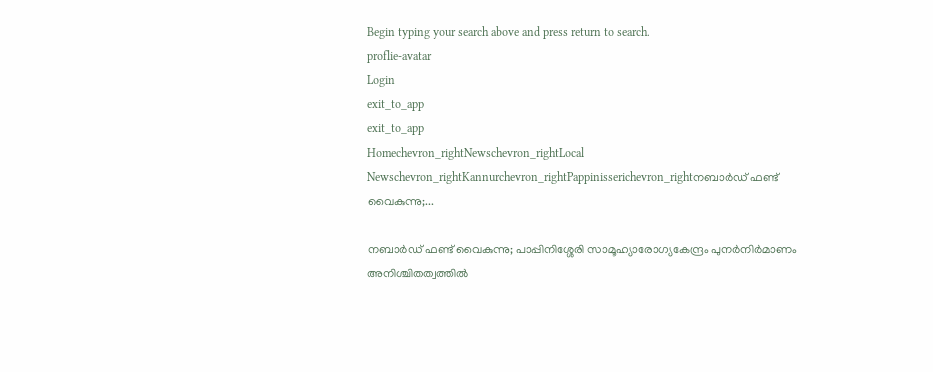Begin typing your search above and press return to search.
proflie-avatar
Login
exit_to_app
exit_to_app
Homechevron_rightNewschevron_rightLocal Newschevron_rightKannurchevron_rightPappinisserichevron_rightനബാർഡ് ഫണ്ട് വൈകുന്നു;...

നബാർഡ് ഫണ്ട് വൈകുന്നു; പാപ്പിനിശ്ശേരി സാമൂഹ്യാരോഗ്യകേന്ദ്രം പുനർനിർമാണം അനിശ്ചിതത്വത്തിൽ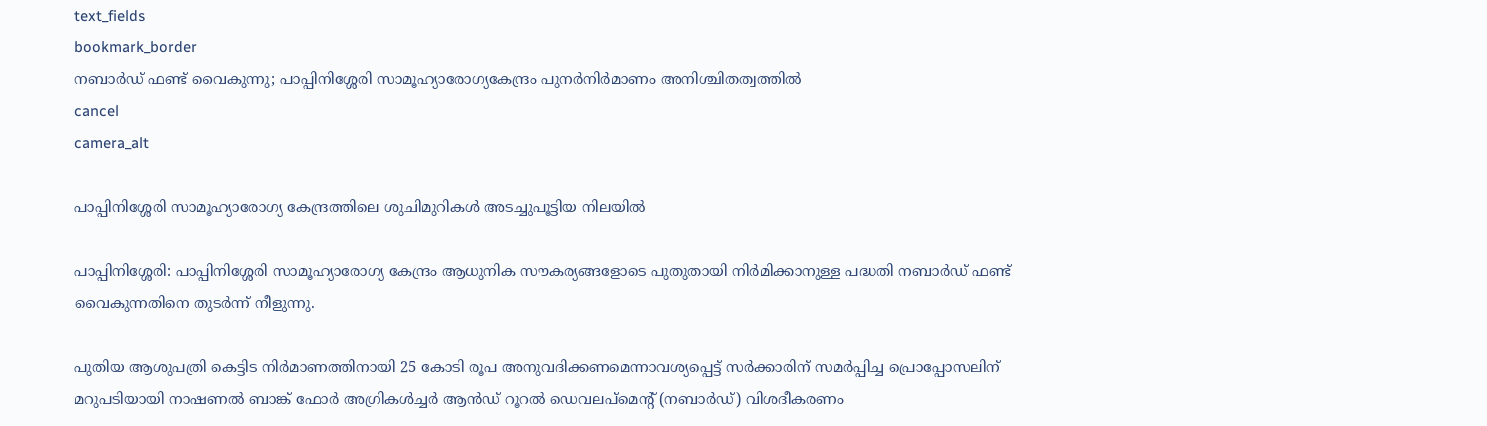text_fields
bookmark_border
നബാർഡ് ഫണ്ട് വൈകുന്നു; പാപ്പിനിശ്ശേരി സാമൂഹ്യാരോഗ്യകേന്ദ്രം പുനർനിർമാണം അനിശ്ചിതത്വത്തിൽ
cancel
camera_alt

പാപ്പിനിശ്ശേരി സാമൂഹ്യാരോഗ്യ കേന്ദ്രത്തിലെ ശുചിമുറികൾ അടച്ചുപൂട്ടിയ നിലയിൽ

പാപ്പിനിശ്ശേരി: പാപ്പിനിശ്ശേരി സാമൂഹ്യാരോഗ്യ കേന്ദ്രം ആധുനിക സൗകര്യങ്ങളോടെ പുതുതായി നിർമിക്കാനുള്ള പദ്ധതി നബാർഡ് ഫണ്ട് വൈകുന്നതിനെ തുടർന്ന് നീളുന്നു.

പുതിയ ആശുപത്രി കെട്ടിട നിർമാണത്തിനായി 25 കോടി രൂപ അനുവദിക്കണമെന്നാവശ്യപ്പെട്ട് സർക്കാരിന് സമർപ്പിച്ച പ്രൊപ്പോസലിന് മറുപടിയായി നാഷണൽ ബാങ്ക് ഫോർ അഗ്രികൾച്ചർ ആൻഡ് റൂറൽ ഡെവലപ്മെന്റ് (നബാർഡ്) വിശദീകരണം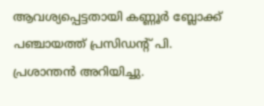ആവശ്യപ്പെട്ടതായി കണ്ണൂർ ബ്ലോക്ക് പഞ്ചായത്ത് പ്രസിഡന്റ് പി. പ്രശാന്തൻ അറിയിച്ചു.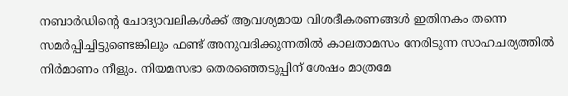നബാർഡിന്റെ ചോദ്യാവലികൾക്ക് ആവശ്യമായ വിശദീകരണങ്ങൾ ഇതിനകം തന്നെ സമർപ്പിച്ചിട്ടുണ്ടെങ്കിലും ഫണ്ട് അനുവദിക്കുന്നതിൽ കാലതാമസം നേരിടുന്ന സാഹചര്യത്തിൽ നിർമാണം നീളും. നിയമസഭാ തെരഞ്ഞെടുപ്പിന് ശേഷം മാത്രമേ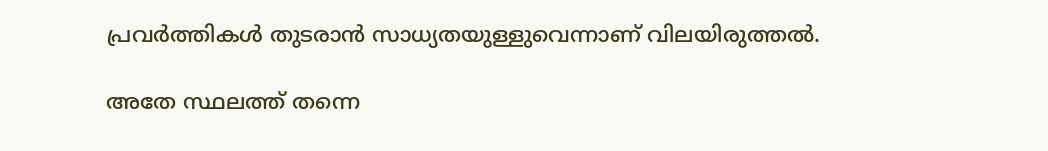പ്രവർത്തികൾ തുടരാൻ സാധ്യതയുള്ളുവെന്നാണ് വിലയിരുത്തൽ.

അതേ സ്ഥലത്ത് തന്നെ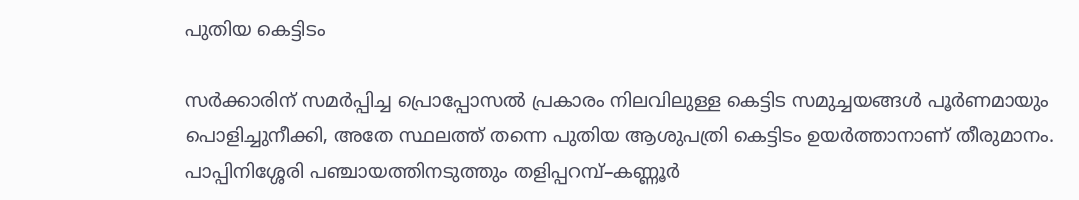പുതിയ കെട്ടിടം

സർക്കാരിന് സമർപ്പിച്ച പ്രൊപ്പോസൽ പ്രകാരം നിലവിലുള്ള കെട്ടിട സമുച്ചയങ്ങൾ പൂർണമായും പൊളിച്ചുനീക്കി, അതേ സ്ഥലത്ത് തന്നെ പുതിയ ആശുപത്രി കെട്ടിടം ഉയർത്താനാണ് തീരുമാനം. പാപ്പിനിശ്ശേരി പഞ്ചായത്തിനടുത്തും തളിപ്പറമ്പ്–കണ്ണൂർ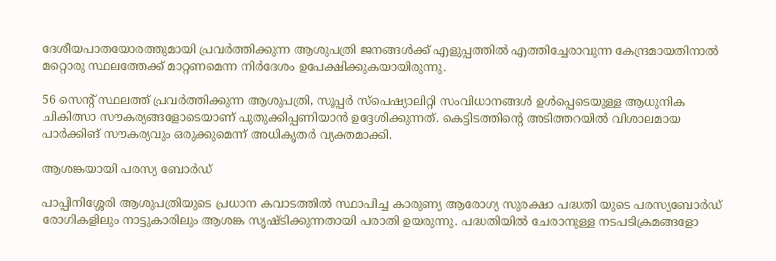ദേശീയപാതയോരത്തുമായി പ്രവർത്തിക്കുന്ന ആശുപത്രി ജനങ്ങൾക്ക് എളുപ്പത്തിൽ എത്തിച്ചേരാവുന്ന കേന്ദ്രമായതിനാൽ മറ്റൊരു സ്ഥലത്തേക്ക് മാറ്റണമെന്ന നിർദേശം ഉപേക്ഷിക്കുകയായിരുന്നു.

56 സെന്റ് സ്ഥലത്ത് പ്രവർത്തിക്കുന്ന ആശുപത്രി, സൂപ്പർ സ്‌പെഷ്യാലിറ്റി സംവിധാനങ്ങൾ ഉൾപ്പെടെയുള്ള ആധുനിക ചികിത്സാ സൗകര്യങ്ങളോടെയാണ് പുതുക്കിപ്പണിയാൻ ഉദ്ദേശിക്കുന്നത്. കെട്ടിടത്തിന്റെ അടിത്തറയിൽ വിശാലമായ പാർക്കിങ് സൗകര്യവും ഒരുക്കുമെന്ന് അധികൃതർ വ്യക്തമാക്കി.

ആശങ്കയായി പരസ്യ ബോർഡ്

പാപ്പിനിശ്ശേരി ആശുപത്രിയുടെ പ്രധാന കവാടത്തിൽ സ്ഥാപിച്ച കാരുണ്യ ആരോഗ്യ സുരക്ഷാ പദ്ധതി യുടെ പരസ്യബോർഡ് രോഗികളിലും നാട്ടുകാരിലും ആശങ്ക സൃഷ്ടിക്കുന്നതായി പരാതി ഉയരുന്നു. പദ്ധതിയിൽ ചേരാനുള്ള നടപടിക്രമങ്ങളോ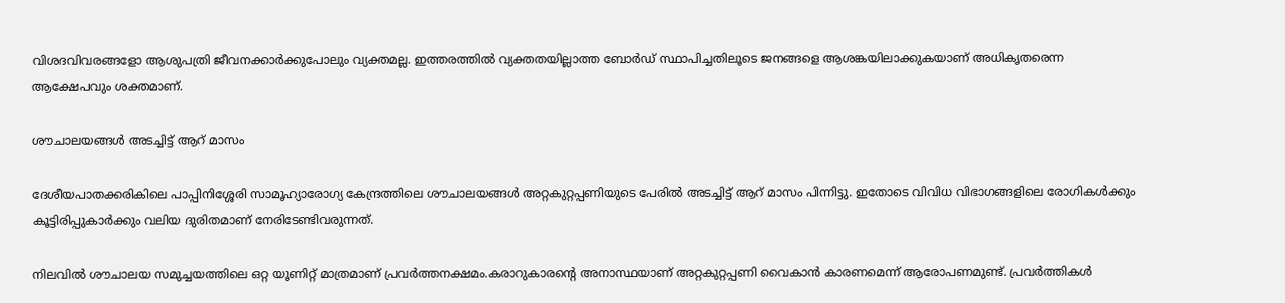വിശദവിവരങ്ങളോ ആശുപത്രി ജീവനക്കാർക്കുപോലും വ്യക്തമല്ല. ഇത്തരത്തിൽ വ്യക്തതയില്ലാത്ത ബോർഡ് സ്ഥാപിച്ചതിലൂടെ ജനങ്ങളെ ആശങ്കയിലാക്കുകയാണ് അധികൃതരെന്ന ആക്ഷേപവും ശക്തമാണ്.

ശൗചാലയങ്ങൾ അടച്ചിട്ട് ആറ് മാസം

ദേശീയപാതക്കരികിലെ പാപ്പിനിശ്ശേരി സാമൂഹ്യാരോഗ്യ കേന്ദ്രത്തിലെ ശൗചാലയങ്ങൾ അറ്റകുറ്റപ്പണിയുടെ പേരിൽ അടച്ചിട്ട് ആറ് മാസം പിന്നിട്ടു. ഇതോടെ വിവിധ വിഭാഗങ്ങളിലെ രോഗികൾക്കും കൂട്ടിരിപ്പുകാർക്കും വലിയ ദുരിതമാണ് നേരിടേണ്ടിവരുന്നത്.

നിലവിൽ ശൗചാലയ സമുച്ചയത്തിലെ ഒറ്റ യൂണിറ്റ് മാത്രമാണ് പ്രവർത്തനക്ഷമം.കരാറുകാരന്റെ അനാസ്ഥയാണ് അറ്റകുറ്റപ്പണി വൈകാൻ കാരണമെന്ന് ആരോപണമുണ്ട്. പ്രവർത്തികൾ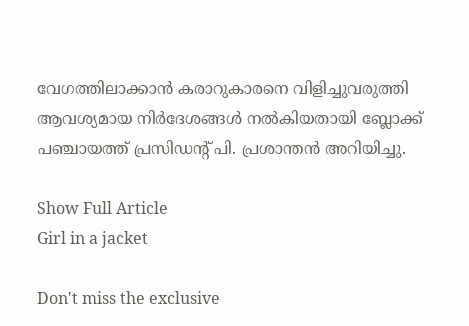വേഗത്തിലാക്കാൻ കരാറുകാരനെ വിളിച്ചുവരുത്തി ആവശ്യമായ നിർദേശങ്ങൾ നൽകിയതായി ബ്ലോക്ക് പഞ്ചായത്ത് പ്രസിഡന്റ് പി. പ്രശാന്തൻ അറിയിച്ചു.

Show Full Article
Girl in a jacket

Don't miss the exclusive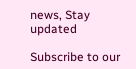news, Stay updated

Subscribe to our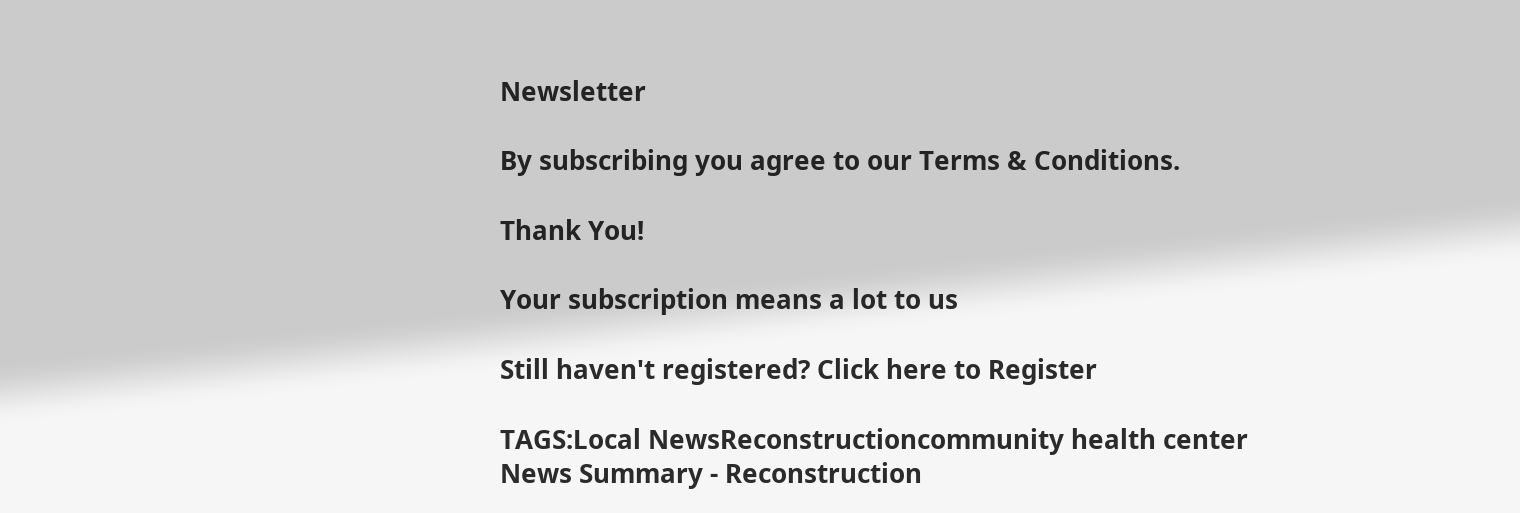Newsletter

By subscribing you agree to our Terms & Conditions.

Thank You!

Your subscription means a lot to us

Still haven't registered? Click here to Register

TAGS:Local NewsReconstructioncommunity health center
News Summary - Reconstruction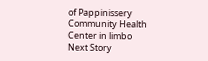of Pappinissery Community Health Center in limbo
Next Story